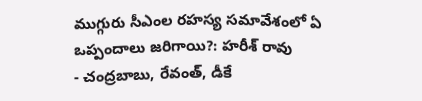ముగ్గురు సీఎంల రహస్య సమావేశంలో ఏ ఒప్పందాలు జరిగాయి?: హరీశ్ రావు
- చంద్రబాబు, రేవంత్, డీకే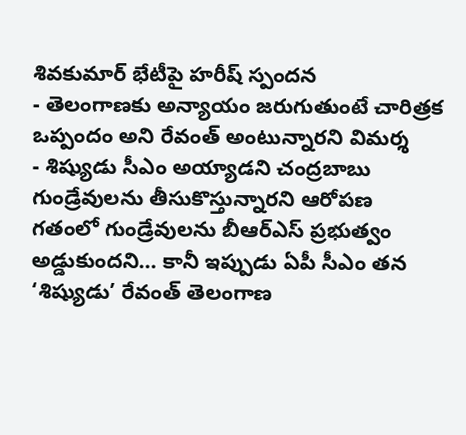శివకుమార్ భేటీపై హరీష్ స్పందన
- తెలంగాణకు అన్యాయం జరుగుతుంటే చారిత్రక ఒప్పందం అని రేవంత్ అంటున్నారని విమర్శ
- శిష్యుడు సీఎం అయ్యాడని చంద్రబాబు గుండ్రేవులను తీసుకొస్తున్నారని ఆరోపణ
గతంలో గుండ్రేవులను బీఆర్ఎస్ ప్రభుత్వం అడ్డుకుందని... కానీ ఇప్పుడు ఏపీ సీఎం తన ‘శిష్యుడు’ రేవంత్ తెలంగాణ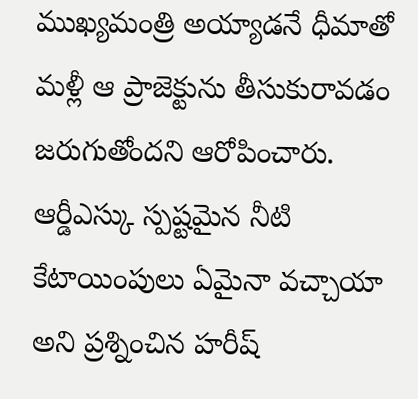ముఖ్యమంత్రి అయ్యాడనే ధీమాతో మళ్లీ ఆ ప్రాజెక్టును తీసుకురావడం జరుగుతోందని ఆరోపించారు. ఆర్డీఎస్కు స్పష్టమైన నీటి కేటాయింపులు ఏమైనా వచ్చాయా అని ప్రశ్నించిన హరీష్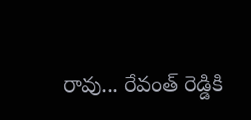రావు... రేవంత్ రెడ్డికి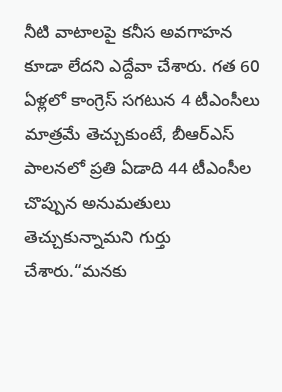నీటి వాటాలపై కనీస అవగాహన కూడా లేదని ఎద్దేవా చేశారు. గత 60 ఏళ్లలో కాంగ్రెస్ సగటున 4 టీఎంసీలు మాత్రమే తెచ్చుకుంటే, బీఆర్ఎస్ పాలనలో ప్రతి ఏడాది 44 టీఎంసీల చొప్పున అనుమతులు తెచ్చుకున్నామని గుర్తు చేశారు.“మనకు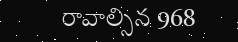రావాల్సిన 968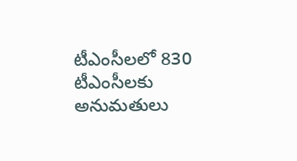టీఎంసీలలో 830 టీఎంసీలకు అనుమతులు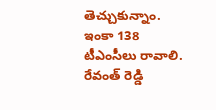తెచ్చుకున్నాం. ఇంకా 138 టీఎంసీలు రావాలి. రేవంత్ రెడ్డి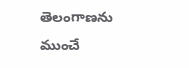తెలంగాణను ముంచే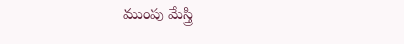ముంపు మేస్త్రి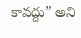కావద్దు” అని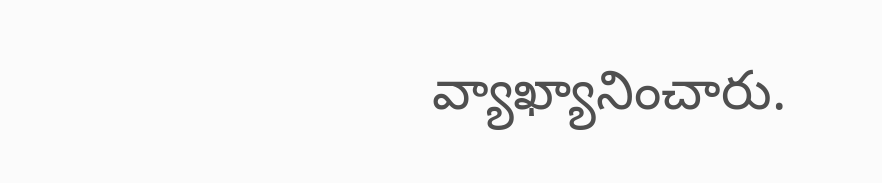వ్యాఖ్యానించారు.